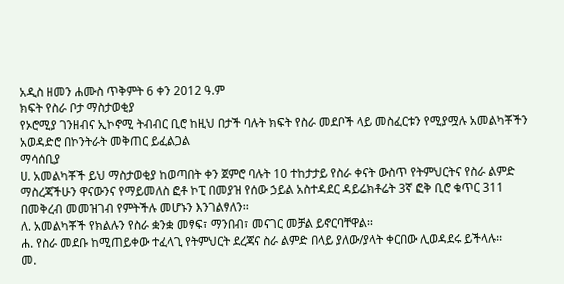አዲስ ዘመን ሐሙስ ጥቅምት 6 ቀን 2012 ዓ.ም
ክፍት የስራ ቦታ ማስታወቂያ
የኦሮሚያ ገንዘብና ኢኮኖሚ ትብብር ቢሮ ከዚህ በታች ባሉት ክፍት የስራ መደቦች ላይ መስፈርቱን የሚያሟሉ አመልካቾችን አወዳድሮ በኮንትራት መቅጠር ይፈልጋል
ማሳሰቢያ
ሀ. አመልካቾች ይህ ማስታወቂያ ከወጣበት ቀን ጀምሮ ባሉት 10 ተከታታይ የስራ ቀናት ውስጥ የትምህርትና የስራ ልምድ ማስረጃችሁን ዋናውንና የማይመለስ ፎቶ ኮፒ በመያዝ የሰው ኃይል አስተዳደር ዳይሬክቶሬት 3ኛ ፎቅ ቢሮ ቁጥር 311 በመቅረብ መመዝገብ የምትችሉ መሆኑን እንገልፃለን፡፡
ለ. አመልካቾች የክልሉን የስራ ቋንቋ መፃፍ፣ ማንበብ፣ መናገር መቻል ይኖርባቸዋል፡፡
ሐ. የስራ መደቡ ከሚጠይቀው ተፈላጊ የትምህርት ደረጃና ስራ ልምድ በላይ ያለው/ያላት ቀርበው ሊወዳደሩ ይችላሉ፡፡
መ.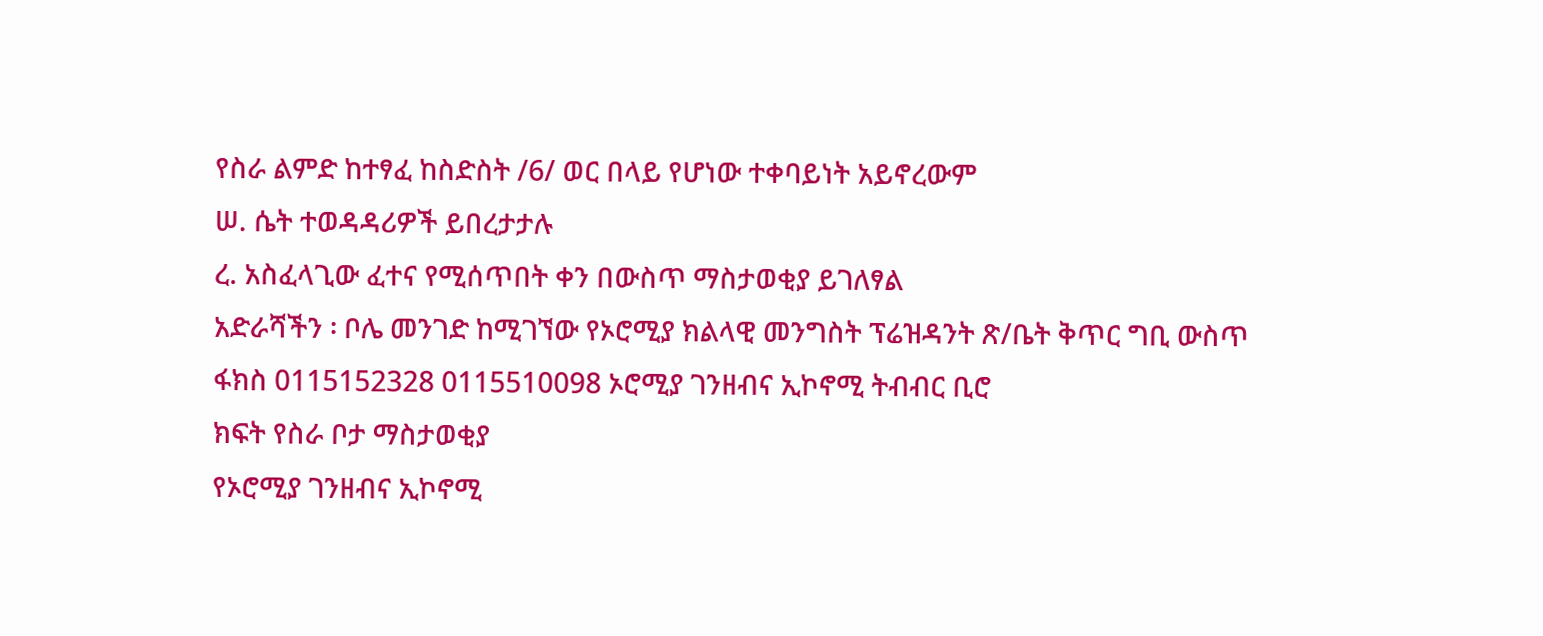የስራ ልምድ ከተፃፈ ከስድስት /6/ ወር በላይ የሆነው ተቀባይነት አይኖረውም
ሠ. ሴት ተወዳዳሪዎች ይበረታታሉ
ረ. አስፈላጊው ፈተና የሚሰጥበት ቀን በውስጥ ማስታወቂያ ይገለፃል
አድራሻችን ፡ ቦሌ መንገድ ከሚገኘው የኦሮሚያ ክልላዊ መንግስት ፕሬዝዳንት ጽ/ቤት ቅጥር ግቢ ውስጥ
ፋክስ 0115152328 0115510098 ኦሮሚያ ገንዘብና ኢኮኖሚ ትብብር ቢሮ
ክፍት የስራ ቦታ ማስታወቂያ
የኦሮሚያ ገንዘብና ኢኮኖሚ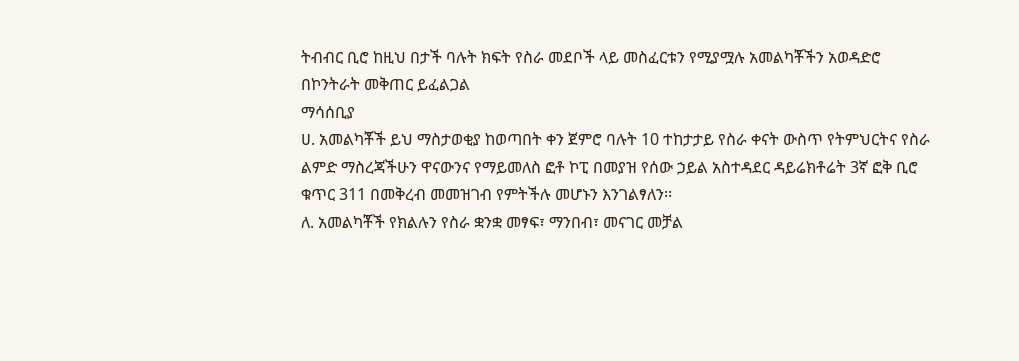ትብብር ቢሮ ከዚህ በታች ባሉት ክፍት የስራ መደቦች ላይ መስፈርቱን የሚያሟሉ አመልካቾችን አወዳድሮ በኮንትራት መቅጠር ይፈልጋል
ማሳሰቢያ
ሀ. አመልካቾች ይህ ማስታወቂያ ከወጣበት ቀን ጀምሮ ባሉት 10 ተከታታይ የስራ ቀናት ውስጥ የትምህርትና የስራ ልምድ ማስረጃችሁን ዋናውንና የማይመለስ ፎቶ ኮፒ በመያዝ የሰው ኃይል አስተዳደር ዳይሬክቶሬት 3ኛ ፎቅ ቢሮ ቁጥር 311 በመቅረብ መመዝገብ የምትችሉ መሆኑን እንገልፃለን፡፡
ለ. አመልካቾች የክልሉን የስራ ቋንቋ መፃፍ፣ ማንበብ፣ መናገር መቻል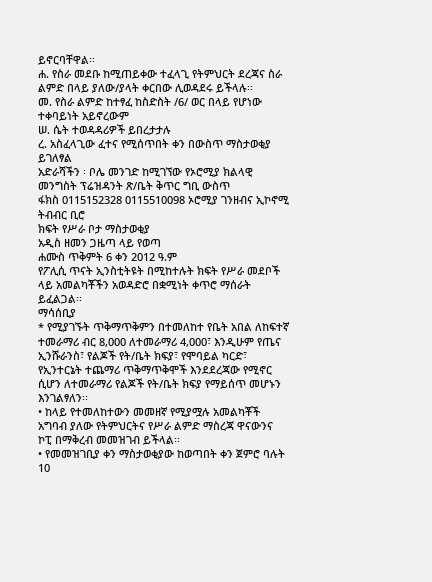ይኖርባቸዋል፡፡
ሐ. የስራ መደቡ ከሚጠይቀው ተፈላጊ የትምህርት ደረጃና ስራ ልምድ በላይ ያለው/ያላት ቀርበው ሊወዳደሩ ይችላሉ፡፡
መ. የስራ ልምድ ከተፃፈ ከስድስት /6/ ወር በላይ የሆነው ተቀባይነት አይኖረውም
ሠ. ሴት ተወዳዳሪዎች ይበረታታሉ
ረ. አስፈላጊው ፈተና የሚሰጥበት ቀን በውስጥ ማስታወቂያ ይገለፃል
አድራሻችን ፡ ቦሌ መንገድ ከሚገኘው የኦሮሚያ ክልላዊ መንግስት ፕሬዝዳንት ጽ/ቤት ቅጥር ግቢ ውስጥ
ፋክስ 0115152328 0115510098 ኦሮሚያ ገንዘብና ኢኮኖሚ ትብብር ቢሮ
ክፍት የሥራ ቦታ ማስታወቂያ
አዲስ ዘመን ጋዜጣ ላይ የወጣ
ሐሙስ ጥቅምት 6 ቀን 2012 ዓ.ም
የፖሊሲ ጥናት ኢንስቲትዩት በሚከተሉት ክፍት የሥራ መደቦች ላይ አመልካቾችን አወዳድሮ በቋሚነት ቀጥሮ ማሰራት ይፈልጋል፡፡
ማሳሰቢያ
* የሚያገኙት ጥቅማጥቅምን በተመለከተ የቤት አበል ለከፍተኛ ተመራማሪ ብር 8,000 ለተመራማሪ 4,000፣ እንዲሁም የጤና ኢንሹራንስ፣ የልጆች የት/ቤት ክፍያ፣ የሞባይል ካርድ፣ የኢንተርኔት ተጨማሪ ጥቅማጥቅሞች እንደደረጃው የሚኖር ሲሆን ለተመራማሪ የልጆች የት/ቤት ክፍያ የማይሰጥ መሆኑን እንገልፃለን፡፡
• ከላይ የተመለከተውን መመዘኛ የሚያሟሉ አመልካቾች አግባብ ያለው የትምህርትና የሥራ ልምድ ማስረጃ ዋናውንና ኮፒ በማቅረብ መመዝገብ ይችላል፡፡
• የመመዝገቢያ ቀን ማስታወቂያው ከወጣበት ቀን ጀምሮ ባሉት 10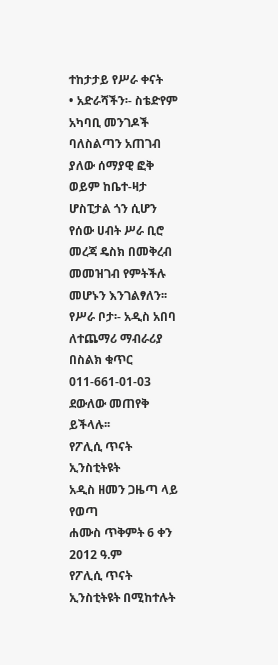ተከታታይ የሥራ ቀናት
• አድራሻችን፡- ስቴድየም አካባቢ መንገዶች ባለስልጣን አጠገብ ያለው ሰማያዊ ፎቅ ወይም ከቤተ-ዛታ ሆስፒታል ጎን ሲሆን የሰው ሀብት ሥራ ቢሮ መረጃ ዴስክ በመቅረብ መመዝገብ የምትችሉ መሆኑን እንገልፃለን፡፡
የሥራ ቦታ፡- አዲስ አበባ
ለተጨማሪ ማብራሪያ በስልክ ቁጥር 011-661-01-03 ደውለው መጠየቅ ይችላሉ፡፡
የፖሊሲ ጥናት ኢንስቲትዩት
አዲስ ዘመን ጋዜጣ ላይ የወጣ
ሐሙስ ጥቅምት 6 ቀን 2012 ዓ.ም
የፖሊሲ ጥናት ኢንስቲትዩት በሚከተሉት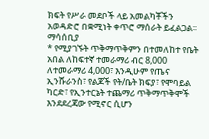ክፍት የሥራ መደቦች ላይ አመልካቾችን አወዳድሮ በቋሚነት ቀጥሮ ማሰራት ይፈልጋል፡፡
ማሳሰቢያ
* የሚያገኙት ጥቅማጥቅምን በተመለከተ የቤት አበል ለከፍተኛ ተመራማሪ ብር 8,000 ለተመራማሪ 4,000፣ እንዲሁም የጤና ኢንሹራንስ፣ የልጆች የት/ቤት ክፍያ፣ የሞባይል ካርድ፣ የኢንተርኔት ተጨማሪ ጥቅማጥቅሞች እንደደረጃው የሚኖር ሲሆን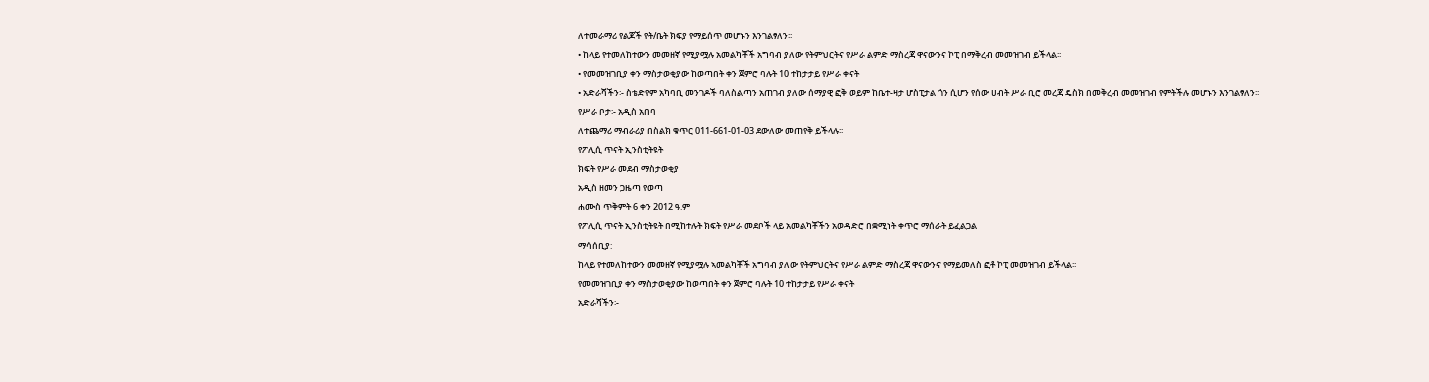ለተመራማሪ የልጆች የት/ቤት ክፍያ የማይሰጥ መሆኑን እንገልፃለን፡፡
• ከላይ የተመለከተውን መመዘኛ የሚያሟሉ አመልካቾች አግባብ ያለው የትምህርትና የሥራ ልምድ ማስረጃ ዋናውንና ኮፒ በማቅረብ መመዝገብ ይችላል፡፡
• የመመዝገቢያ ቀን ማስታወቂያው ከወጣበት ቀን ጀምሮ ባሉት 10 ተከታታይ የሥራ ቀናት
• አድራሻችን፡- ስቴድየም አካባቢ መንገዶች ባለስልጣን አጠገብ ያለው ሰማያዊ ፎቅ ወይም ከቤተ-ዛታ ሆስፒታል ጎን ሲሆን የሰው ሀብት ሥራ ቢሮ መረጃ ዴስክ በመቅረብ መመዝገብ የምትችሉ መሆኑን እንገልፃለን፡፡
የሥራ ቦታ፡- አዲስ አበባ
ለተጨማሪ ማብራሪያ በስልክ ቁጥር 011-661-01-03 ደውለው መጠየቅ ይችላሉ፡፡
የፖሊሲ ጥናት ኢንስቲትዩት
ክፍት የሥራ መደብ ማስታወቂያ
አዲስ ዘመን ጋዜጣ የወጣ
ሐሙስ ጥቅምት 6 ቀን 2012 ዓ.ም
የፖሊሲ ጥናት ኢንስቲትዩት በሚከተሉት ክፍት የሥራ መደቦች ላይ አመልካቾችን አወዳድሮ በቋሚነት ቀጥሮ ማሰራት ይፈልጋል
ማሳሰቢያ:
ከላይ የተመለከተውን መመዘኛ የሚያሟሉ ኣመልካቾች አግባብ ያለው የትምህርትና የሥራ ልምድ ማስረጃ ዋናውንና የማይመለስ ፎቶ ኮፒ መመዝገብ ይችላል፡፡
የመመዝገቢያ ቀን ማስታወቂያው ከወጣበት ቀን ጀምሮ ባሉት 10 ተከታታይ የሥራ ቀናት
አድራሻችን፡-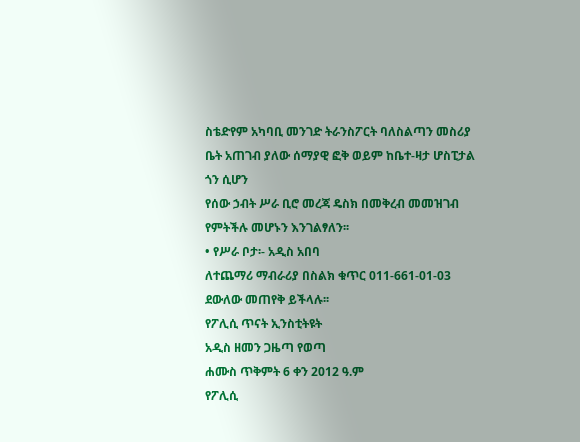ስቴድየም አካባቢ መንገድ ትራንስፖርት ባለስልጣን መስሪያ ቤት አጠገብ ያለው ሰማያዊ ፎቅ ወይም ከቤተ-ዛታ ሆስፒታል ጎን ሲሆን
የሰው ኃብት ሥራ ቢሮ መረጃ ዴስክ በመቅረብ መመዝገብ የምትችሉ መሆኑን እንገልፃለን፡፡
• የሥራ ቦታ፡- አዲስ አበባ
ለተጨማሪ ማብራሪያ በስልክ ቁጥር 011-661-01-03 ደውለው መጠየቅ ይችላሉ፡፡
የፖሊሲ ጥናት ኢንስቲትዩት
አዲስ ዘመን ጋዜጣ የወጣ
ሐሙስ ጥቅምት 6 ቀን 2012 ዓ.ም
የፖሊሲ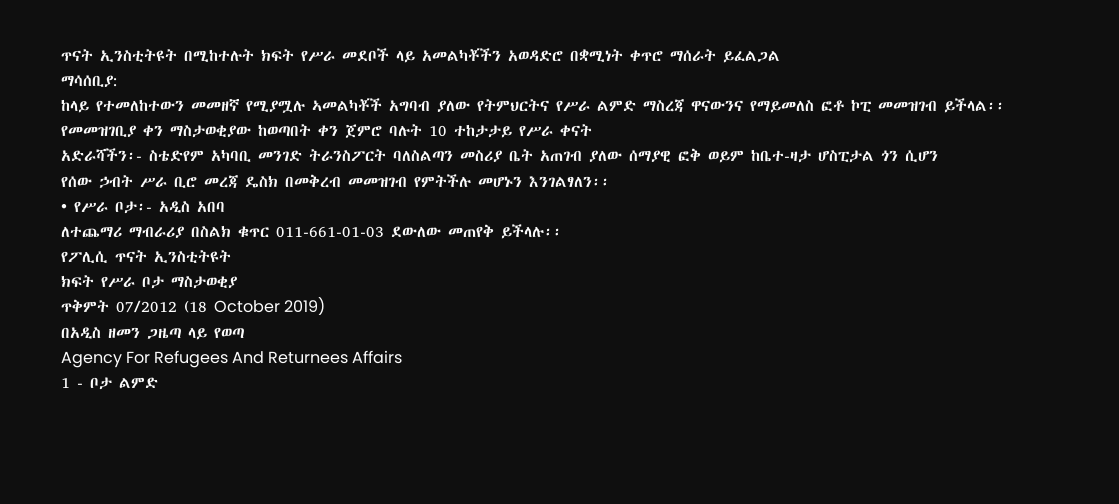ጥናት ኢንስቲትዩት በሚከተሉት ክፍት የሥራ መደቦች ላይ አመልካቾችን አወዳድሮ በቋሚነት ቀጥሮ ማሰራት ይፈልጋል
ማሳሰቢያ:
ከላይ የተመለከተውን መመዘኛ የሚያሟሉ ኣመልካቾች አግባብ ያለው የትምህርትና የሥራ ልምድ ማስረጃ ዋናውንና የማይመለስ ፎቶ ኮፒ መመዝገብ ይችላል፡፡
የመመዝገቢያ ቀን ማስታወቂያው ከወጣበት ቀን ጀምሮ ባሉት 10 ተከታታይ የሥራ ቀናት
አድራሻችን፡- ስቴድየም አካባቢ መንገድ ትራንስፖርት ባለስልጣን መስሪያ ቤት አጠገብ ያለው ሰማያዊ ፎቅ ወይም ከቤተ-ዛታ ሆስፒታል ጎን ሲሆን
የሰው ኃብት ሥራ ቢሮ መረጃ ዴስክ በመቅረብ መመዝገብ የምትችሉ መሆኑን እንገልፃለን፡፡
• የሥራ ቦታ፡- አዲስ አበባ
ለተጨማሪ ማብራሪያ በስልክ ቁጥር 011-661-01-03 ደውለው መጠየቅ ይችላሉ፡፡
የፖሊሲ ጥናት ኢንስቲትዩት
ክፍት የሥራ ቦታ ማስታወቂያ
ጥቅምት 07/2012 (18 October 2019)
በአዲስ ዘመን ጋዜጣ ላይ የወጣ
Agency For Refugees And Returnees Affairs
1 - ቦታ ልምድ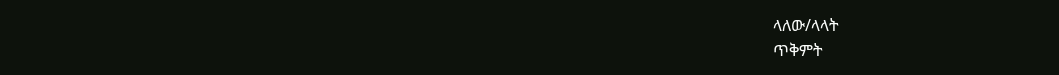ላለው/ላላት
ጥቅምት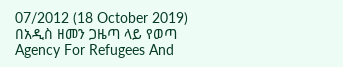07/2012 (18 October 2019)
በአዲስ ዘመን ጋዜጣ ላይ የወጣ
Agency For Refugees And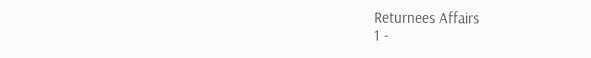Returnees Affairs
1 -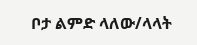ቦታ ልምድ ላለው/ላላት